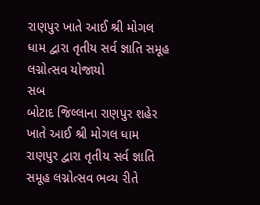રાણપુર ખાતે આઈ શ્રી મોગલ ધામ દ્વારા તૃતીય સર્વ જ્ઞાતિ સમૂહ લગ્નોત્સવ યોજાયો
સબ
બોટાદ જિલ્લાના રાણપુર શહેર ખાતે આઈ શ્રી મોગલ ધામ રાણપુર દ્વારા તૃતીય સર્વ જ્ઞાતિ સમૂહ લગ્નોત્સવ ભવ્ય રીતે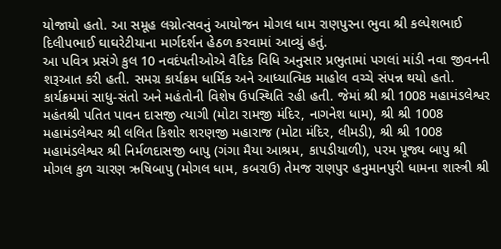યોજાયો હતો. આ સમૂહ લગ્નોત્સવનું આયોજન મોગલ ધામ રાણપુરના ભુવા શ્રી કલ્પેશભાઈ દિલીપભાઈ ઘાઘરેટીયાના માર્ગદર્શન હેઠળ કરવામાં આવ્યું હતું.
આ પવિત્ર પ્રસંગે કુલ 10 નવદંપતીઓએ વૈદિક વિધિ અનુસાર પ્રભુતામાં પગલાં માંડી નવા જીવનની શરૂઆત કરી હતી. સમગ્ર કાર્યક્રમ ધાર્મિક અને આધ્યાત્મિક માહોલ વચ્ચે સંપન્ન થયો હતો.
કાર્યક્રમમાં સાધુ-સંતો અને મહંતોની વિશેષ ઉપસ્થિતિ રહી હતી. જેમાં શ્રી શ્રી 1008 મહામંડલેશ્વર મહંતશ્રી પતિત પાવન દાસજી ત્યાગી (મોટા રામજી મંદિર, નાગનેશ ધામ), શ્રી શ્રી 1008 મહામંડલેશ્વર શ્રી લલિત કિશોર શરણજી મહારાજ (મોટા મંદિર, લીમડી), શ્રી શ્રી 1008 મહામંડલેશ્વર શ્રી નિર્મળદાસજી બાપુ (ગંગા મૈયા આશ્રમ, કાપડીયાળી), પરમ પૂજ્ય બાપુ શ્રી મોગલ કુળ ચારણ ઋષિબાપુ (મોગલ ધામ, કબરાઉ) તેમજ રાણપુર હનુમાનપુરી ધામના શાસ્ત્રી શ્રી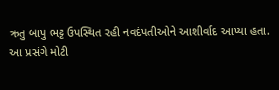ઋતુ બાપુ ભટ્ટ ઉપસ્થિત રહી નવદંપતીઓને આશીર્વાદ આપ્યા હતા.
આ પ્રસંગે મોટી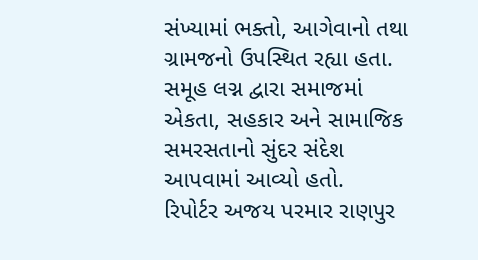સંખ્યામાં ભક્તો, આગેવાનો તથા ગ્રામજનો ઉપસ્થિત રહ્યા હતા. સમૂહ લગ્ન દ્વારા સમાજમાં એકતા, સહકાર અને સામાજિક સમરસતાનો સુંદર સંદેશ આપવામાં આવ્યો હતો.
રિપોર્ટર અજય પરમાર રાણપુર